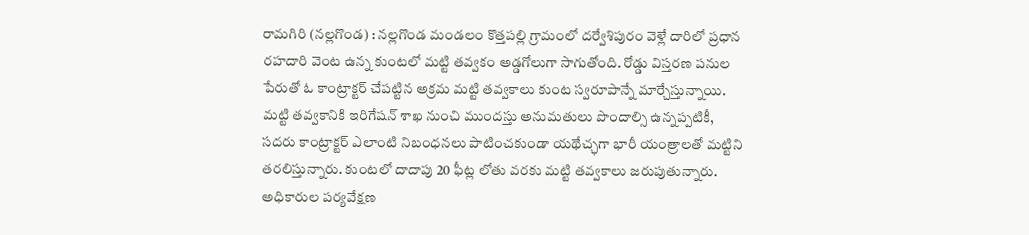రామగిరి (నల్లగొండ) : నల్లగొండ మండలం కొత్తపల్లి గ్రామంలో దర్వేశిపురం వెళ్లే దారిలో ప్రధాన రహదారి వెంట ఉన్న కుంటలో మట్టి తవ్వకం అడ్డగోలుగా సాగుతోంది. రోడ్డు విస్తరణ పనుల పేరుతో ఓ కాంట్రాక్టర్ చేపట్టిన అక్రమ మట్టి తవ్వకాలు కుంట స్వరూపాన్నే మార్చేస్తున్నాయి. మట్టి తవ్వకానికి ఇరిగేషన్ శాఖ నుంచి ముందస్తు అనుమతులు పొందాల్సి ఉన్నప్పటికీ, సదరు కాంట్రాక్టర్ ఎలాంటి నిబంధనలు పాటించకుండా యథేచ్ఛగా భారీ యంత్రాలతో మట్టిని తరలిస్తున్నారు. కుంటలో దాదాపు 20 ఫీట్ల లోతు వరకు మట్టి తవ్వకాలు జరుపుతున్నారు. అధికారుల పర్యవేక్షణ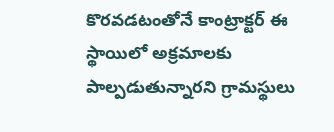కొరవడటంతోనే కాంట్రాక్టర్ ఈ స్థాయిలో అక్రమాలకు పాల్పడుతున్నారని గ్రామస్థులు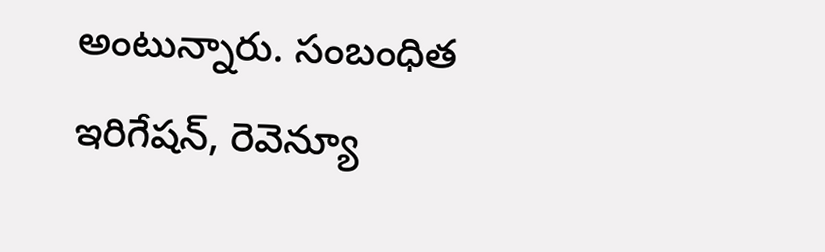అంటున్నారు. సంబంధిత ఇరిగేషన్, రెవెన్యూ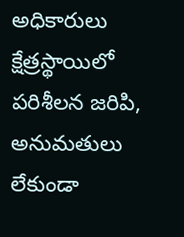అధికారులు క్షేత్రస్థాయిలో పరిశీలన జరిపి, అనుమతులు లేకుండా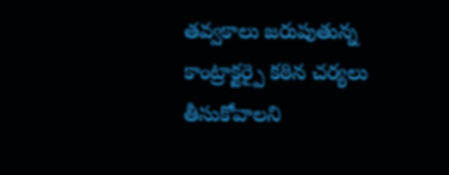తవ్వకాలు జరుపుతున్న కాంట్రాక్టర్పై కఠిన చర్యలు తీసుకోవాలని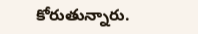కోరుతున్నారు.